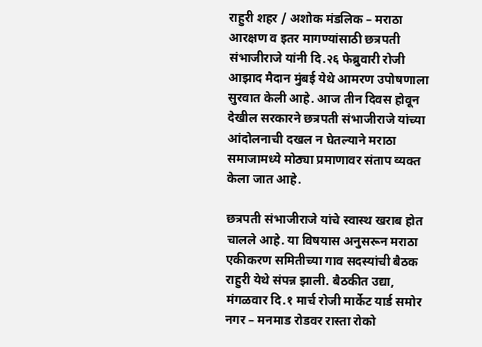राहुरी शहर / अशोक मंडलिक – मराठा आरक्षण व इतर मागण्यांसाठी छत्रपती संभाजीराजे यांनी दि.२६ फेब्रुवारी रोजी आझाद मैदान मुंबई येथे आमरण उपोषणाला सुरवात केली आहे. आज तीन दिवस होवून देखील सरकारने छत्रपती संभाजीराजे यांच्या आंदोलनाची दखल न घेतल्याने मराठा समाजामध्ये मोठ्या प्रमाणावर संताप व्यक्त केला जात आहे.

छत्रपती संभाजीराजे यांचे स्वास्थ खराब होत चालले आहे. या विषयास अनुसरून मराठा एकीकरण समितीच्या गाव सदस्यांची बैठक राहुरी येथे संपन्न झाली. बैठकीत उद्या, मंगळवार दि.१ मार्च रोजी मार्केट यार्ड समोर नगर – मनमाड रोडवर रास्ता रोको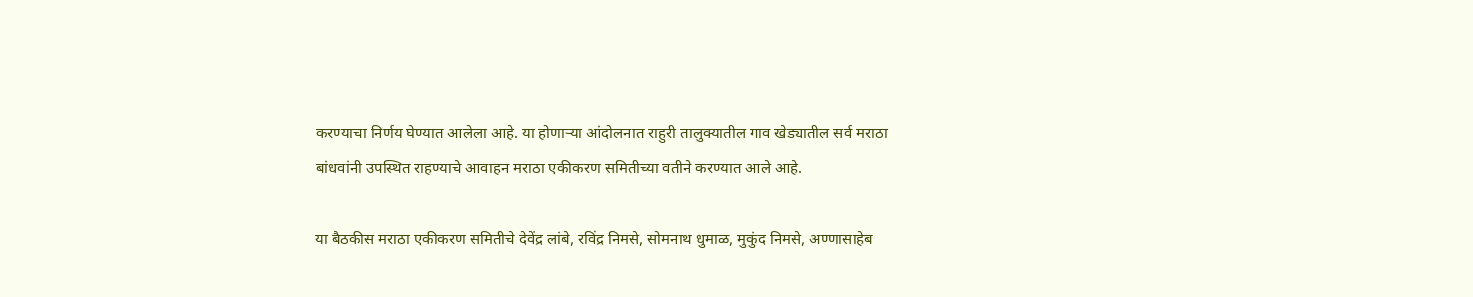करण्याचा निर्णय घेण्यात आलेला आहे. या होणाऱ्या आंदोलनात राहुरी तालुक्यातील गाव खेड्यातील सर्व मराठा बांधवांनी उपस्थित राहण्याचे आवाहन मराठा एकीकरण समितीच्या वतीने करण्यात आले आहे.

या बैठकीस मराठा एकीकरण समितीचे देवेंद्र लांबे, रविंद्र निमसे, सोमनाथ धुमाळ, मुकुंद निमसे, अण्णासाहेब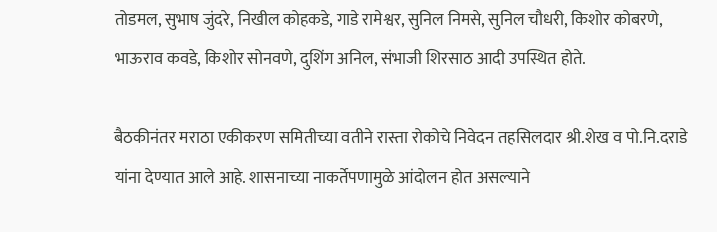तोडमल, सुभाष जुंदरे, निखील कोहकडे, गाडे रामेश्वर, सुनिल निमसे, सुनिल चौधरी, किशोर कोबरणे, भाऊराव कवडे, किशोर सोनवणे, दुशिंग अनिल, संभाजी शिरसाठ आदी उपस्थित होते.

बैठकीनंतर मराठा एकीकरण समितीच्या वतीने रास्ता रोकोचे निवेदन तहसिलदार श्री.शेख व पो.नि.दराडे यांना देण्यात आले आहे. शासनाच्या नाकर्तेपणामुळे आंदोलन होत असल्याने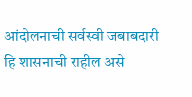आंदोलनाची सर्वस्वी जबाबदारी हि शासनाची राहील असे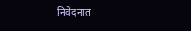निवेदनात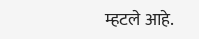म्हटले आहे.